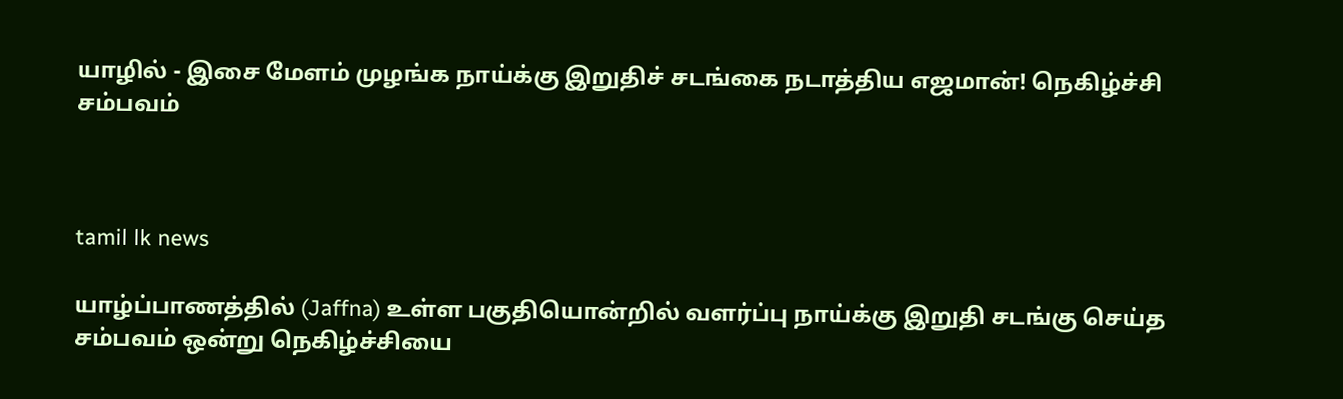யாழில் - இசை மேளம் முழங்க நாய்க்கு இறுதிச் சடங்கை நடாத்திய எஜமான்! நெகிழ்ச்சி சம்பவம்



tamil lk news

யாழ்ப்பாணத்தில் (Jaffna) உள்ள பகுதியொன்றில் வளர்ப்பு நாய்க்கு இறுதி சடங்கு செய்த சம்பவம் ஒன்று நெகிழ்ச்சியை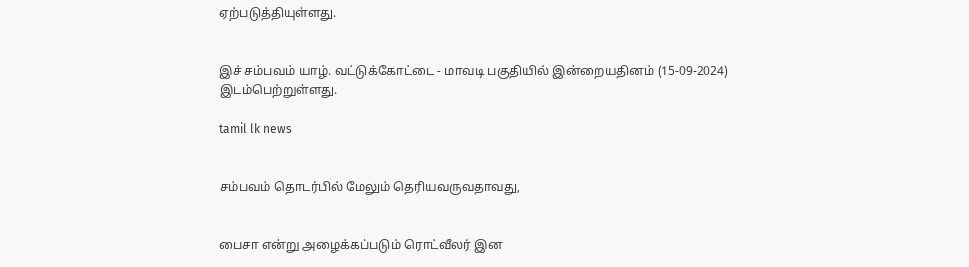ஏற்படுத்தியுள்ளது.


இச் சம்பவம் யாழ். வட்டுக்கோட்டை - மாவடி பகுதியில் இன்றையதினம் (15-09-2024) இடம்பெற்றுள்ளது.

tamil lk news


சம்பவம் தொடர்பில் மேலும் தெரியவருவதாவது,


பைசா என்று அழைக்கப்படும் ரொட்வீலர் இன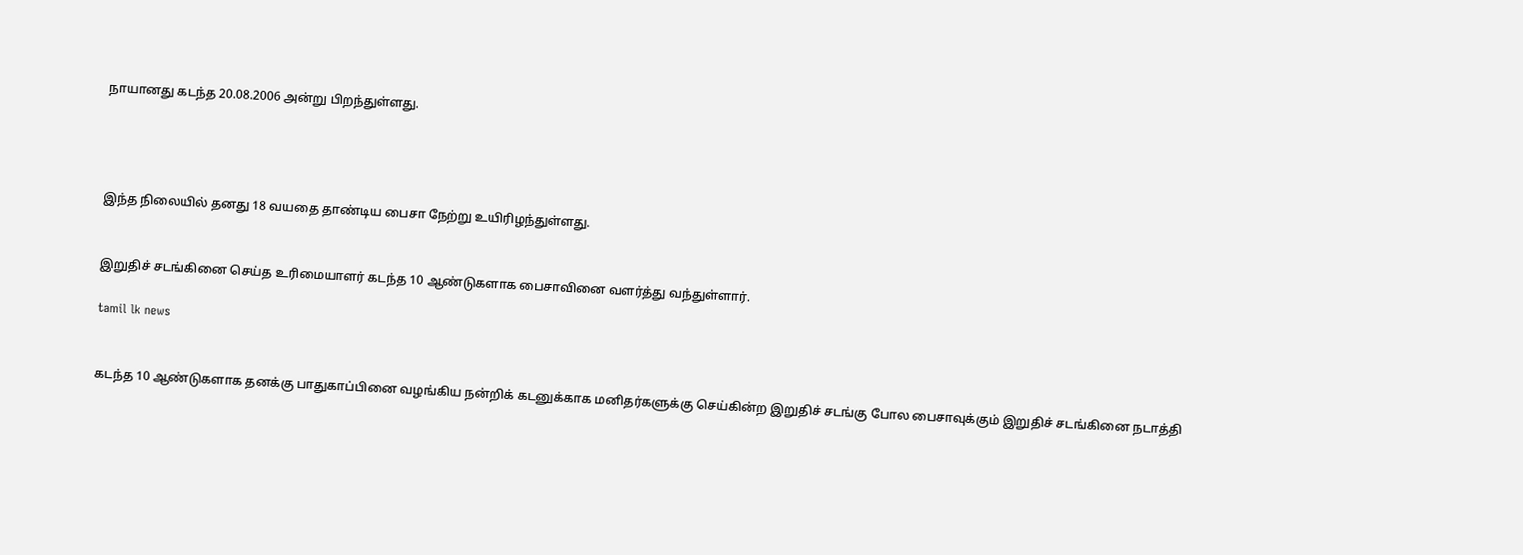நாயானது கடந்த 20.08.2006 அன்று பிறந்துள்ளது.




இந்த நிலையில் தனது 18 வயதை தாண்டிய பைசா நேற்று உயிரிழந்துள்ளது.


இறுதிச் சடங்கினை செய்த உரிமையாளர் கடந்த 10 ஆண்டுகளாக பைசாவினை வளர்த்து வந்துள்ளார்.

tamil lk news


கடந்த 10 ஆண்டுகளாக தனக்கு பாதுகாப்பினை வழங்கிய நன்றிக் கடனுக்காக மனிதர்களுக்கு செய்கின்ற இறுதிச் சடங்கு போல பைசாவுக்கும் இறுதிச் சடங்கினை நடாத்தி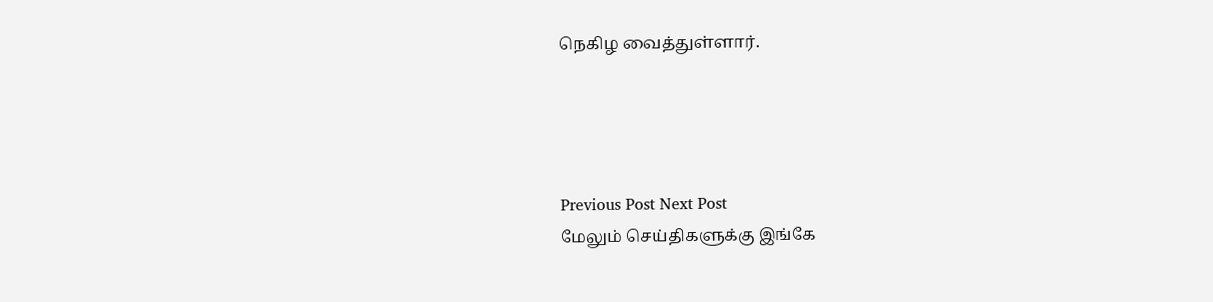நெகிழ வைத்துள்ளார்.




Previous Post Next Post
மேலும் செய்திகளுக்கு இங்கே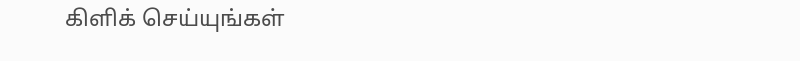கிளிக் செய்யுங்கள்